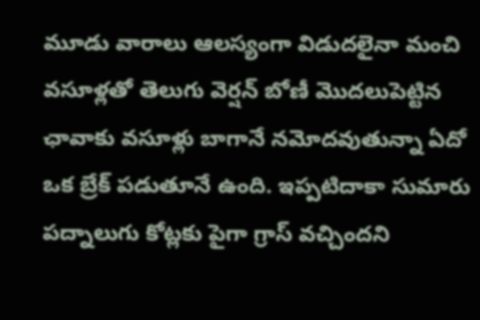మూడు వారాలు ఆలస్యంగా విడుదలైనా మంచి వసూళ్లతో తెలుగు వెర్షన్ బోణీ మొదలుపెట్టిన ఛావాకు వసూళ్లు బాగానే నమోదవుతున్నా ఏదో ఒక బ్రేక్ పడుతూనే ఉంది. ఇప్పటిదాకా సుమారు పద్నాలుగు కోట్లకు పైగా గ్రాస్ వచ్చిందని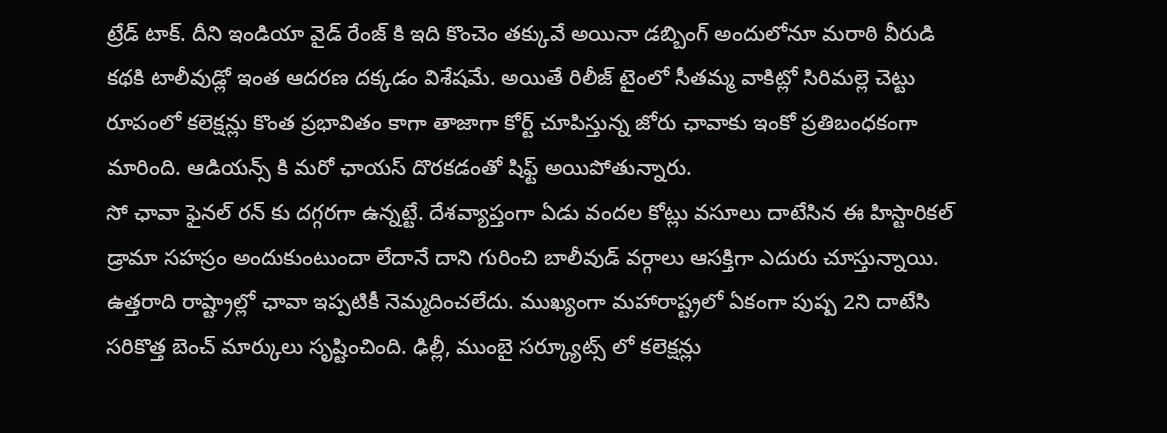ట్రేడ్ టాక్. దీని ఇండియా వైడ్ రేంజ్ కి ఇది కొంచెం తక్కువే అయినా డబ్బింగ్ అందులోనూ మరాఠి వీరుడి కథకి టాలీవుడ్లో ఇంత ఆదరణ దక్కడం విశేషమే. అయితే రిలీజ్ టైంలో సీతమ్మ వాకిట్లో సిరిమల్లె చెట్టు రూపంలో కలెక్షన్లు కొంత ప్రభావితం కాగా తాజాగా కోర్ట్ చూపిస్తున్న జోరు ఛావాకు ఇంకో ప్రతిబంధకంగా మారింది. ఆడియన్స్ కి మరో ఛాయస్ దొరకడంతో షిఫ్ట్ అయిపోతున్నారు.
సో ఛావా ఫైనల్ రన్ కు దగ్గరగా ఉన్నట్టే. దేశవ్యాప్తంగా ఏడు వందల కోట్లు వసూలు దాటేసిన ఈ హిస్టారికల్ డ్రామా సహస్రం అందుకుంటుందా లేదానే దాని గురించి బాలీవుడ్ వర్గాలు ఆసక్తిగా ఎదురు చూస్తున్నాయి. ఉత్తరాది రాష్ట్రాల్లో ఛావా ఇప్పటికీ నెమ్మదించలేదు. ముఖ్యంగా మహారాష్ట్రలో ఏకంగా పుష్ప 2ని దాటేసి సరికొత్త బెంచ్ మార్కులు సృష్టించింది. ఢిల్లీ, ముంబై సర్క్యూట్స్ లో కలెక్షన్లు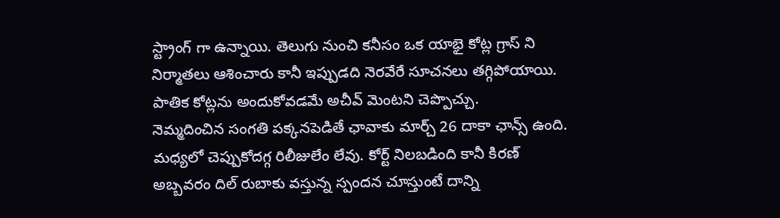స్ట్రాంగ్ గా ఉన్నాయి. తెలుగు నుంచి కనీసం ఒక యాభై కోట్ల గ్రాస్ ని నిర్మాతలు ఆశించారు కానీ ఇప్పుడది నెరవేరే సూచనలు తగ్గిపోయాయి. పాతిక కోట్లను అందుకోవడమే అచీవ్ మెంటని చెప్పొచ్చు.
నెమ్మదించిన సంగతి పక్కనపెడితే ఛావాకు మార్చ్ 26 దాకా ఛాన్స్ ఉంది. మధ్యలో చెప్పుకోదగ్గ రిలీజులేం లేవు. కోర్ట్ నిలబడింది కానీ కిరణ్ అబ్బవరం దిల్ రుబాకు వస్తున్న స్పందన చూస్తుంటే దాన్ని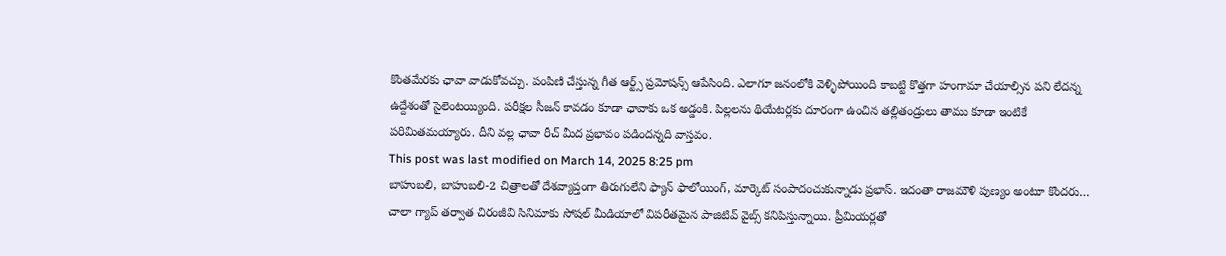కొంతమేరకు ఛావా వాడుకోవచ్చు. పంపిణి చేస్తున్న గీత ఆర్ట్స్ ప్రమోషన్స్ ఆపేసింది. ఎలాగూ జనంలోకి వెళ్ళిపోయింది కాబట్టి కొత్తగా హంగామా చేయాల్సిన పని లేదన్న ఉద్దేశంతో సైలెంటయ్యింది. పరీక్షల సీజన్ కావడం కూడా ఛావాకు ఒక అడ్డంకి. పిల్లలను థియేటర్లకు దూరంగా ఉంచిన తల్లితండ్రులు తాము కూడా ఇంటికే పరిమితమయ్యారు. దీని వల్ల ఛావా రీచ్ మీద ప్రభావం పడిందన్నది వాస్తవం.
This post was last modified on March 14, 2025 8:25 pm
బాహుబలి, బాహుబలి-2 చిత్రాలతో దేశవ్యాప్తంగా తిరుగులేని ఫ్యాన్ ఫాలోయింగ్, మార్కెట్ సంపాదంచుకున్నాడు ప్రభాస్. ఇదంతా రాజమౌళి పుణ్యం అంటూ కొందరు…
చాలా గ్యాప్ తర్వాత చిరంజీవి సినిమాకు సోషల్ మీడియాలో విపరీతమైన పాజిటివ్ వైబ్స్ కనిపిస్తున్నాయి. ప్రీమియర్లతో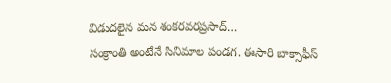విడుదలైన మన శంకరవరప్రసాద్…
సంక్రాంతి అంటేనే సినిమాల పండగ. ఈసారి బాక్సాఫీస్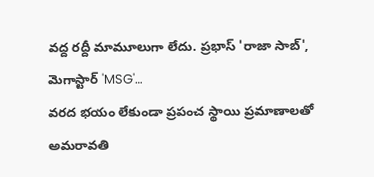వద్ద రద్దీ మామూలుగా లేదు. ప్రభాస్ 'రాజా సాబ్', మెగాస్టార్ 'MSG'…
వరద భయం లేకుండా ప్రపంచ స్థాయి ప్రమాణాలతో అమరావతి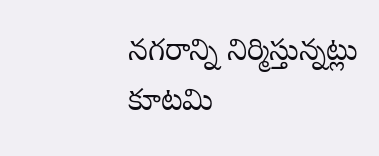నగరాన్ని నిర్మిస్తున్నట్లు కూటమి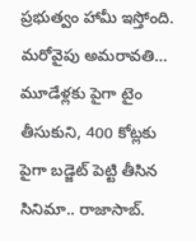ప్రభుత్వం హామీ ఇస్తోంది. మరోవైపు అమరావతి…
మూడేళ్లకు పైగా టైం తీసుకుని, 400 కోట్లకు పైగా బడ్జెట్ పెట్టి తీసిన సినిమా.. రాజాసాబ్.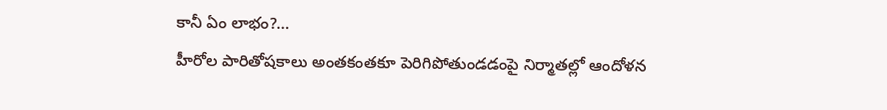కానీ ఏం లాభం?…
హీరోల పారితోషకాలు అంతకంతకూ పెరిగిపోతుండడంపై నిర్మాతల్లో ఆందోళన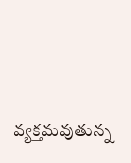వ్యక్తమవుతున్న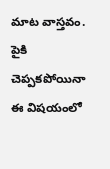మాట వాస్తవం. పైకి చెప్పకపోయినా ఈ విషయంలో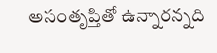అసంతృప్తితో ఉన్నారన్నది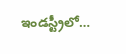ఇండస్ట్రీలో…